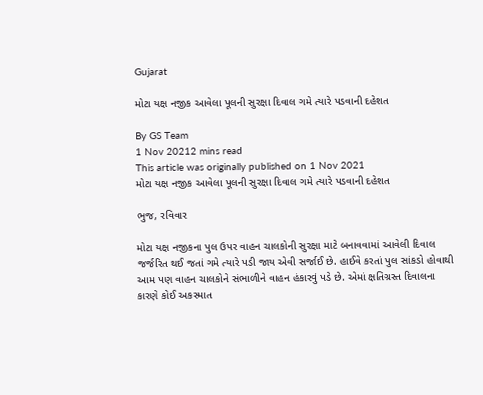Gujarat

મોટા યક્ષ નજીક આવેલા પૂલની સુરક્ષા દિવાલ ગમે ત્યારે પડવાની દહેશત

By GS Team
1 Nov 20212 mins read
This article was originally published on 1 Nov 2021
મોટા યક્ષ નજીક આવેલા પૂલની સુરક્ષા દિવાલ ગમે ત્યારે પડવાની દહેશત

ભુજ, રવિવાર

મોટા યક્ષ નજીકના પુલ ઉપર વાહન ચાલકોની સુરક્ષા માટે બનાવવામાં આવેલી દિવાલ જર્જરિત થઈ જતાં ગમે ત્યારે પડી જાય એવી સર્જાઈ છે. હાઈવે કરતાં પુલ સાંકડો હોવાથી આમ પણ વાહન ચાલકોને સંભાળીને વાહન હંકારવું પડે છે. એમાં ક્ષતિગ્રસ્ત દિવાલના કારણે કોઈ અકસ્માત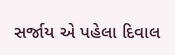સર્જાય એ પહેલા દિવાલ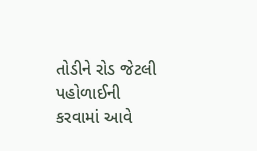તોડીને રોડ જેટલી પહોળાઈની કરવામાં આવે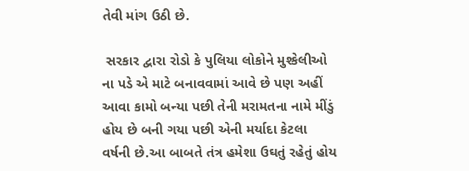તેવી માંગ ઉઠી છે.

 સરકાર દ્વારા રોડો કે પુલિયા લોકોને મુશ્કેલીઓ ના પડે એ માટે બનાવવામાં આવે છે પણ અહીં આવા કામો બન્યા પછી તેની મરામતના નામે મીંડું હોય છે બની ગયા પછી એની મર્યાદા કેટલા વર્ષની છે.આ બાબતે તંત્ર હમેશા ઉઘતું રહેતું હોય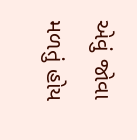એવું જોવા મળતું હોય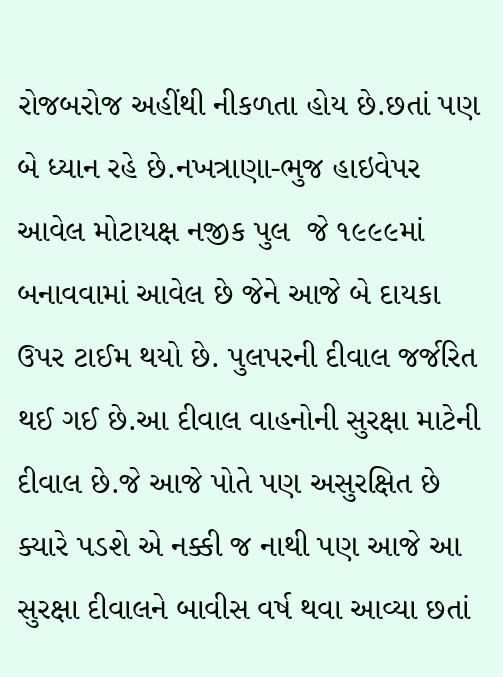રોજબરોજ અહીંથી નીકળતા હોય છે.છતાં પણ બે ધ્યાન રહે છે.નખત્રાણા-ભુજ હાઇવેપર આવેલ મોટાયક્ષ નજીક પુલ  જે ૧૯૯૯માં બનાવવામાં આવેલ છે જેને આજે બે દાયકા ઉપર ટાઈમ થયો છે. પુલપરની દીવાલ જર્જરિત થઈ ગઈ છે.આ દીવાલ વાહનોની સુરક્ષા માટેની દીવાલ છે.જે આજે પોતે પણ અસુરક્ષિત છે ક્યારે પડશે એ નક્કી જ નાથી પણ આજે આ સુરક્ષા દીવાલને બાવીસ વર્ષ થવા આવ્યા છતાં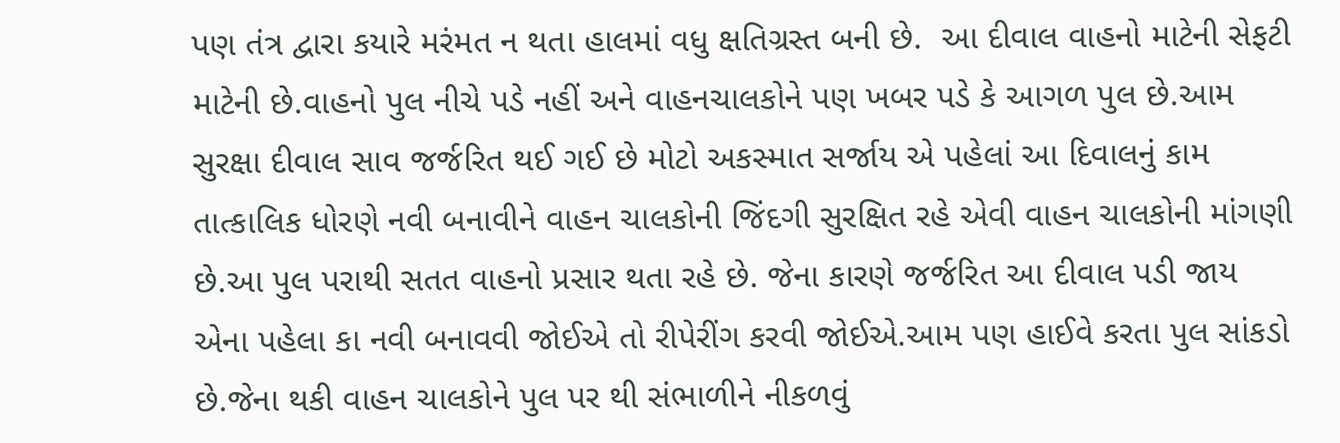પણ તંત્ર દ્વારા કયારે મરંમત ન થતા હાલમાં વધુ ક્ષતિગ્રસ્ત બની છે.  આ દીવાલ વાહનો માટેની સેફટી માટેની છે.વાહનો પુલ નીચે પડે નહીં અને વાહનચાલકોને પણ ખબર પડે કે આગળ પુલ છે.આમ સુરક્ષા દીવાલ સાવ જર્જરિત થઈ ગઈ છે મોટો અકસ્માત સર્જાય એ પહેલાં આ દિવાલનું કામ તાત્કાલિક ધોરણે નવી બનાવીને વાહન ચાલકોની જિંદગી સુરક્ષિત રહે એવી વાહન ચાલકોની માંગણી છે.આ પુલ પરાથી સતત વાહનો પ્રસાર થતા રહે છે. જેના કારણે જર્જરિત આ દીવાલ પડી જાય એના પહેલા કા નવી બનાવવી જોઈએ તો રીપેરીંગ કરવી જોઈએ.આમ પણ હાઈવે કરતા પુલ સાંકડો છે.જેના થકી વાહન ચાલકોને પુલ પર થી સંભાળીને નીકળવું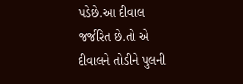પડેછે.આ દીવાલ જર્જરિત છે.તો એ દીવાલને તોડીને પુલની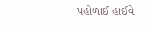પહોળાઈ હાઈવે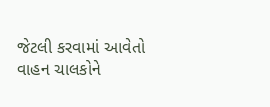જેટલી કરવામાં આવેતો વાહન ચાલકોને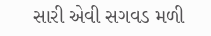સારી એવી સગવડ મળી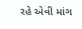રહે એવી માંગ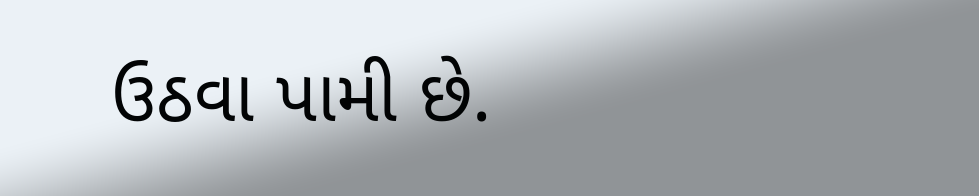ઉઠવા પામી છે.